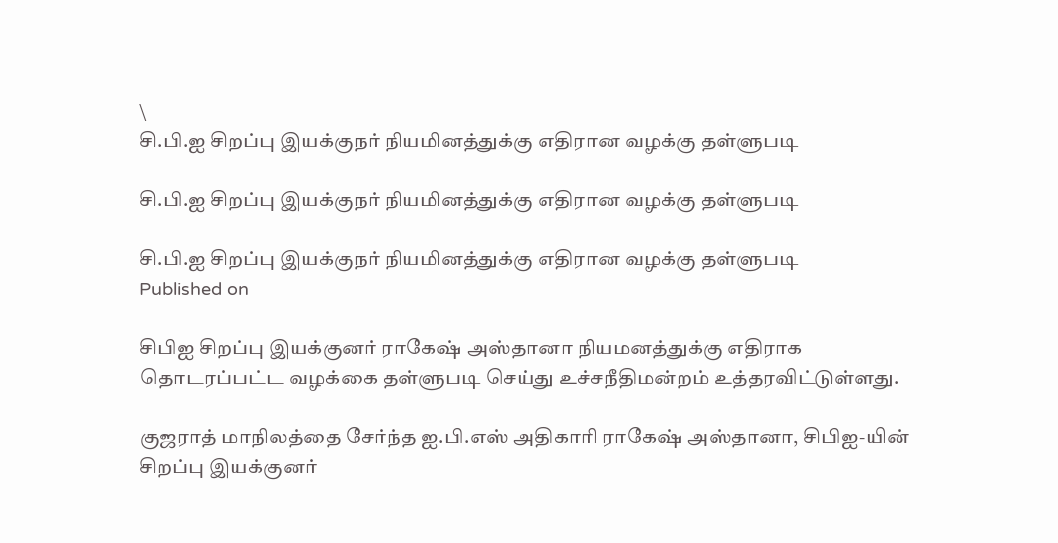\
சி.பி.ஐ சிறப்பு இயக்குநர் நியமினத்துக்கு எதிரான வழக்கு தள்ளுபடி

சி.பி.ஐ சிறப்பு இயக்குநர் நியமினத்துக்கு எதிரான வழக்கு தள்ளுபடி

சி.பி.ஐ சிறப்பு இயக்குநர் நியமினத்துக்கு எதிரான வழக்கு தள்ளுபடி
Published on

சிபிஐ சிறப்பு இயக்குனர் ராகேஷ் அஸ்தானா நியமனத்துக்கு எதிராக தொடரப்பட்ட வழக்கை தள்ளுபடி செய்து உச்சநீதிமன்றம் உத்தரவிட்டுள்ளது.

குஜராத் மாநிலத்தை சேர்ந்த ஐ.பி.எஸ் அதிகாரி ராகேஷ் அஸ்தானா, சிபிஐ-யின் சிறப்பு இயக்குனர்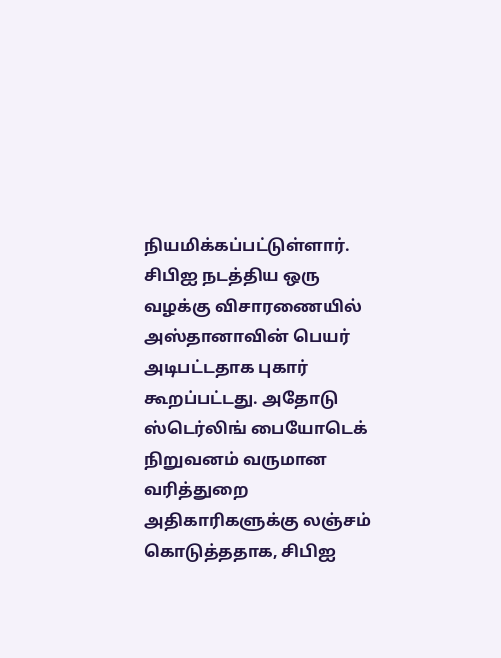நியமிக்கப்பட்டுள்ளார். சிபிஐ நடத்திய ஒரு வழக்கு விசாரணையில் அஸ்தானாவின் பெயர் அடிபட்டதாக புகார் கூறப்பட்டது. அதோடு ஸ்டெர்லிங் பையோடெக் நிறுவனம் வருமான வரித்துறை அதிகாரிகளுக்கு லஞ்சம் கொடுத்ததாக, சிபிஐ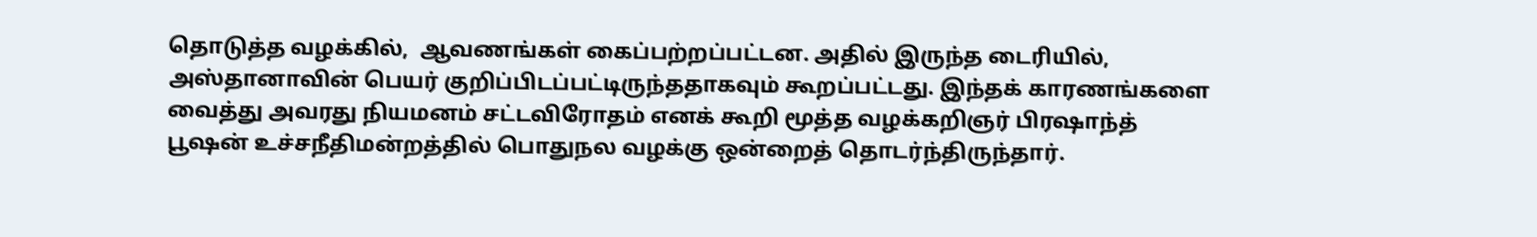தொடுத்த வழக்கில்,  ஆவணங்கள் கைப்பற்றப்பட்டன. அதில் இருந்த டைரியில், அஸ்தானாவின் பெயர் குறிப்பிடப்பட்டிருந்ததாகவும் கூறப்பட்டது. இந்தக் காரணங்களை வைத்து அவரது நியமனம் சட்டவிரோதம் எனக் கூறி மூத்த வழக்கறிஞர் பிரஷாந்த் பூஷன் உச்சநீதிமன்றத்தில் பொதுநல வழக்கு ஒன்றைத் தொடர்ந்திருந்தார்.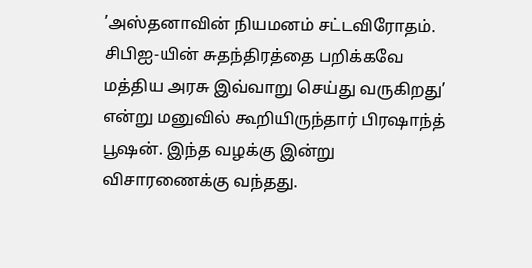’அஸ்தனாவின் நியமனம் சட்டவிரோதம். சிபிஐ-யின் சுதந்திரத்தை பறிக்கவே மத்திய அரசு இவ்வாறு செய்து வருகிறது’ என்று மனுவில் கூறியிருந்தார் பிரஷாந்த் பூஷன். இந்த வழக்கு இன்று விசாரணைக்கு வந்தது.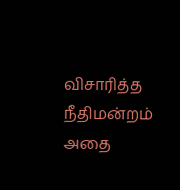விசாரித்த நீதிமன்றம் அதை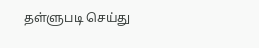தள்ளுபடி செய்து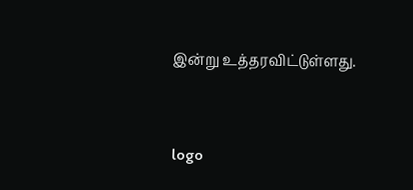இன்று உத்தரவிட்டுள்ளது.




logo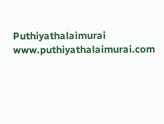Puthiyathalaimurai
www.puthiyathalaimurai.com